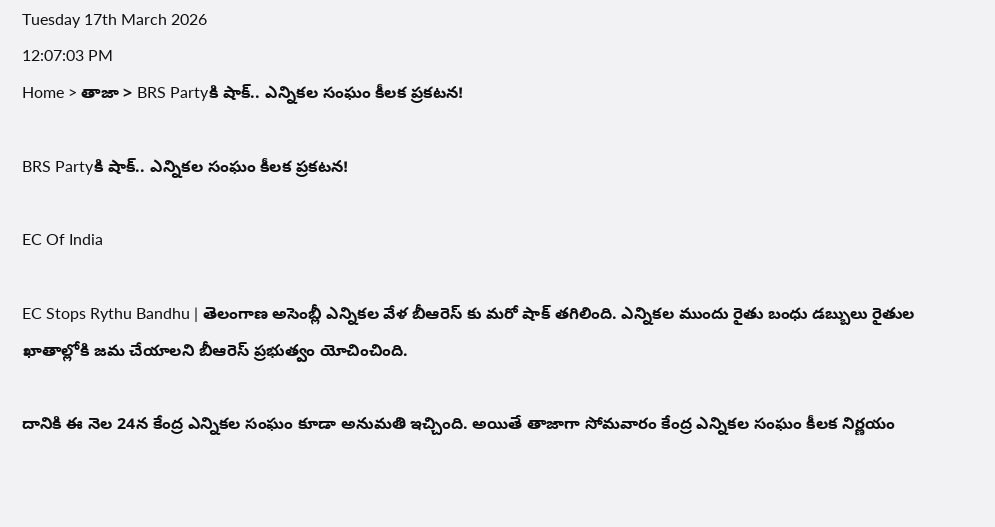Tuesday 17th March 2026
12:07:03 PM
Home > తాజా > BRS Partyకి షాక్.. ఎన్నికల సంఘం కీలక ప్రకటన!

BRS Partyకి షాక్.. ఎన్నికల సంఘం కీలక ప్రకటన!

EC Of India

EC Stops Rythu Bandhu | తెలంగాణ అసెంబ్లీ ఎన్నికల వేళ బీఆరెస్ కు మరో షాక్ తగిలింది. ఎన్నికల ముందు రైతు బంధు డబ్బులు రైతుల ఖాతాల్లోకి జమ చేయాలని బీఆరెస్ ప్రభుత్వం యోచించింది.

దానికి ఈ నెల 24న కేంద్ర ఎన్నికల సంఘం కూడా అనుమతి ఇచ్చింది. అయితే తాజాగా సోమవారం కేంద్ర ఎన్నికల సంఘం కీలక నిర్ణయం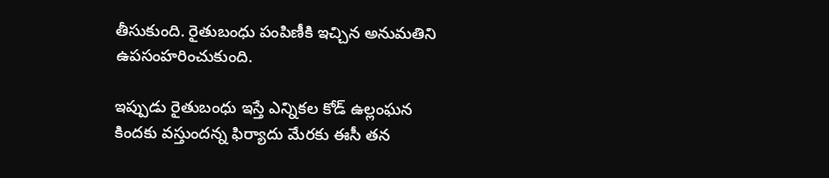తీసుకుంది. రైతుబంధు పంపిణీకి ఇచ్చిన అనుమతిని ఉపసంహరించుకుంది.

ఇప్పుడు రైతుబంధు ఇస్తే ఎన్నికల కోడ్ ఉల్లంఘన కిందకు వస్తుందన్న ఫిర్యాదు మేరకు ఈసీ తన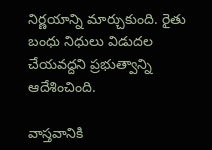నిర్ణయాన్ని మార్చుకుంది. రైతు బంధు నిధులు విడుదల చేయవద్దని ప్రభుత్వాన్ని ఆదేశించింది.

వాస్తవానికి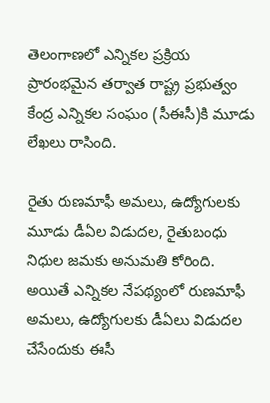తెలంగాణలో ఎన్నికల ప్రక్రియ ప్రారంభమైన తర్వాత రాష్ట్ర ప్రభుత్వం కేంద్ర ఎన్నికల సంఘం (సీఈసీ)కి మూడు లేఖలు రాసింది.

రైతు రుణమాఫీ అమలు, ఉద్యోగులకు మూడు డీఏల విడుదల, రైతుబంధు నిధుల జమకు అనుమతి కోరింది. అయితే ఎన్నికల నేపథ్యంలో రుణమాఫీ అమలు, ఉద్యోగులకు డీఏలు విడుదల చేసేందుకు ఈసీ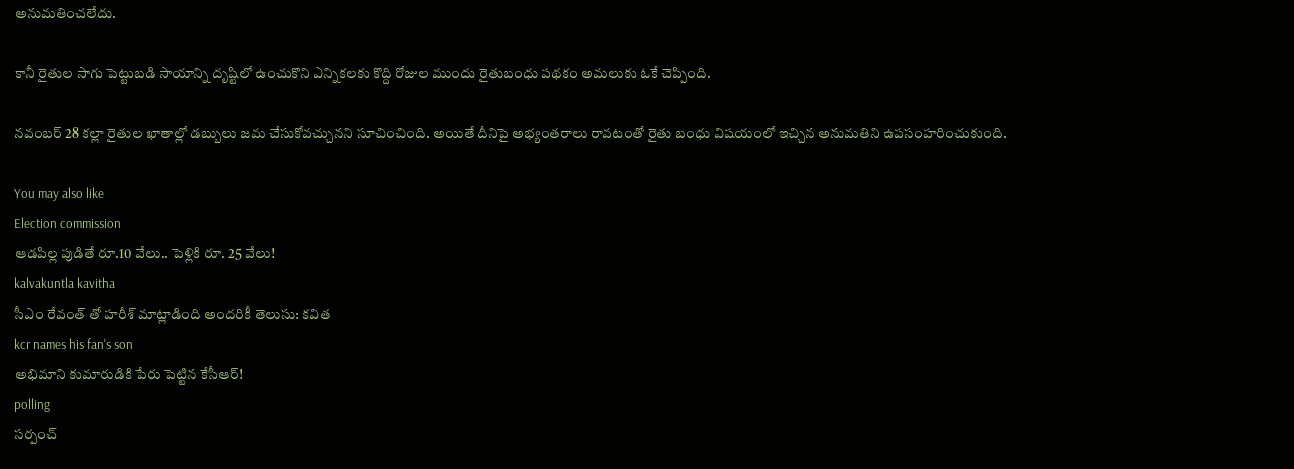అనుమతించలేదు.

కానీ రైతుల సాగు పెట్టుబడి సాయాన్ని దృష్టిలో ఉంచుకొని ఎన్నికలకు కొద్ది రోజుల ముందు రైతుబంధు పథకం అమలుకు ఓకే చెప్పింది.

నవంబర్ 28 కల్లా రైతుల ఖాతాల్లో డబ్బులు జమ చేసుకోవచ్చునని సూచించింది. అయితే దీనిపై అభ్యంతరాలు రావటంతో రైతు బంధు విషయంలో ఇచ్చిన అనుమతిని ఉపసంహరించుకుంది.

You may also like
Election commission
ఆడపిల్ల పుడితే రూ.10 వేలు.. పెళ్లికి రూ. 25 వేలు!
kalvakuntla kavitha
సీఎం రేవంత్ తో హరీశ్ మాట్లాడింది అందరికీ తెలుసు: కవిత
kcr names his fan's son
అభిమాని కుమారుడికి పేరు పెట్టిన కేసీఆర్!
polling
సర్పంచ్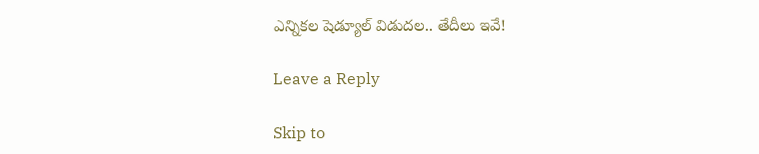ఎన్నికల షెడ్యూల్ విడుదల.. తేదీలు ఇవే!

Leave a Reply

Skip to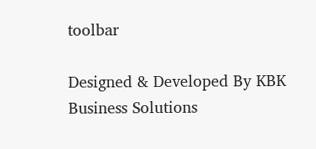toolbar

Designed & Developed By KBK Business Solutions